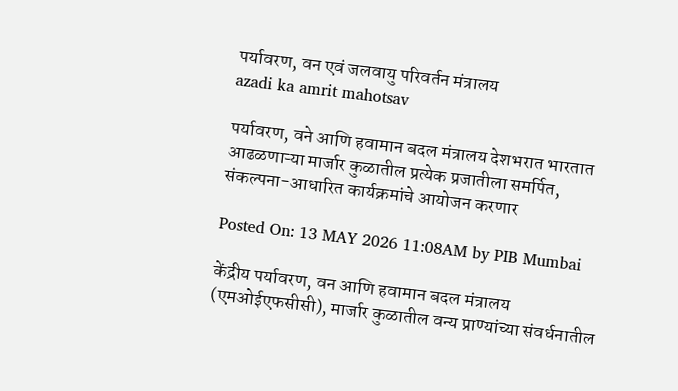पर्यावरण, वन एवं जलवायु परिवर्तन मंत्रालय
azadi ka amrit mahotsav

पर्यावरण, वने आणि हवामान बदल मंत्रालय देशभरात भारतात आढळणाऱ्या मार्जार कुळातील प्रत्येक प्रजातीला समर्पित, संकल्पना-आधारित कार्यक्रमांचे आयोजन करणार

Posted On: 13 MAY 2026 11:08AM by PIB Mumbai

केंद्रीय पर्यावरण, वन आणि हवामान बदल मंत्रालय (एमओईएफसीसी), मार्जार कुळातील वन्य प्राण्यांच्या संवर्धनातील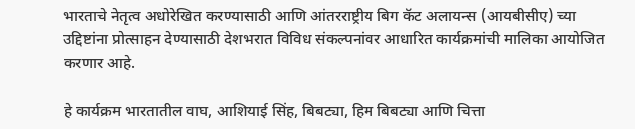भारताचे नेतृत्व अधोरेखित करण्यासाठी आणि आंतरराष्ट्रीय बिग कॅट अलायन्स (आयबीसीए) च्या उद्दिष्टांना प्रोत्साहन देण्यासाठी देशभरात विविध संकल्पनांवर आधारित कार्यक्रमांची मालिका आयोजित करणार आहे.

हे कार्यक्रम भारतातील वाघ, आशियाई सिंह, बिबट्या, हिम बिबट्या आणि चित्ता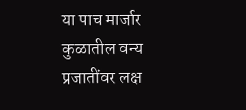या पाच मार्जार कुळातील वन्य प्रजातींवर लक्ष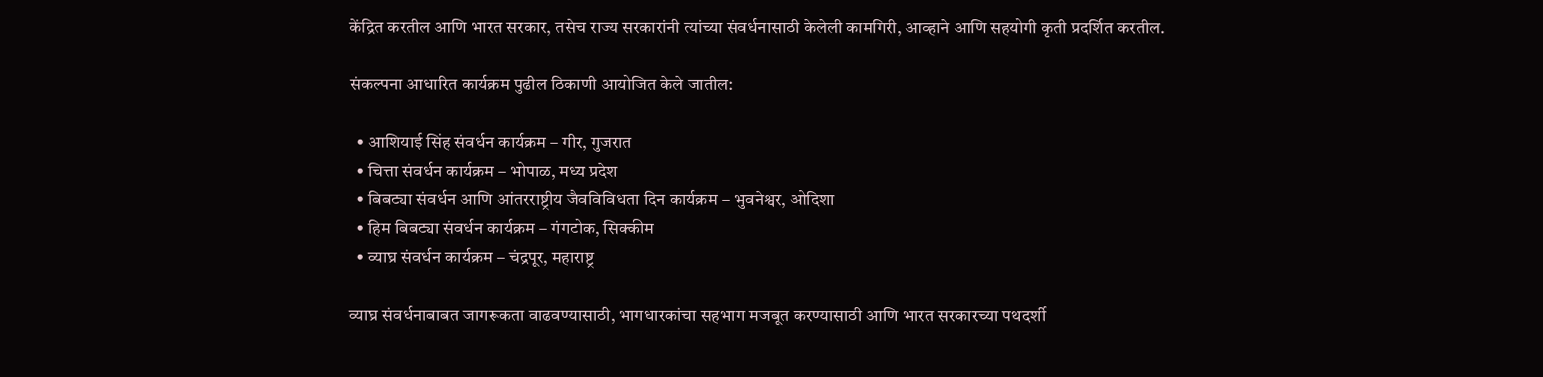केंद्रित करतील आणि भारत सरकार, तसेच राज्य सरकारांनी त्यांच्या संवर्धनासाठी केलेली कामगिरी, आव्हाने आणि सहयोगी कृती प्रदर्शित करतील.

संकल्पना आधारित कार्यक्रम पुढील ठिकाणी आयोजित केले जातील:

  • आशियाई सिंह संवर्धन कार्यक्रम – गीर, गुजरात
  • चित्ता संवर्धन कार्यक्रम – भोपाळ, मध्य प्रदेश
  • बिबट्या संवर्धन आणि आंतरराष्ट्रीय जैवविविधता दिन कार्यक्रम – भुवनेश्वर, ओदिशा
  • हिम बिबट्या संवर्धन कार्यक्रम – गंगटोक, सिक्कीम
  • व्याघ्र संवर्धन कार्यक्रम – चंद्रपूर, महाराष्ट्र

व्याघ्र संवर्धनाबाबत जागरूकता वाढवण्यासाठी, भागधारकांचा सहभाग मजबूत करण्यासाठी आणि भारत सरकारच्या पथदर्शी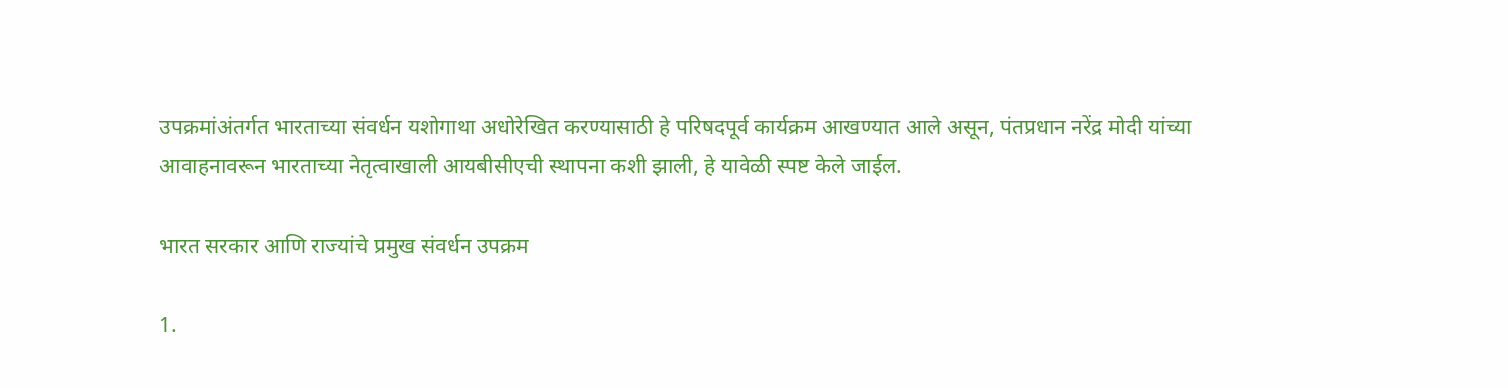उपक्रमांअंतर्गत भारताच्या संवर्धन यशोगाथा अधोरेखित करण्यासाठी हे परिषदपूर्व कार्यक्रम आखण्यात आले असून, पंतप्रधान नरेंद्र मोदी यांच्या आवाहनावरून भारताच्या नेतृत्वाखाली आयबीसीएची स्थापना कशी झाली, हे यावेळी स्पष्ट केले जाईल.

भारत सरकार आणि राज्यांचे प्रमुख संवर्धन उपक्रम

1.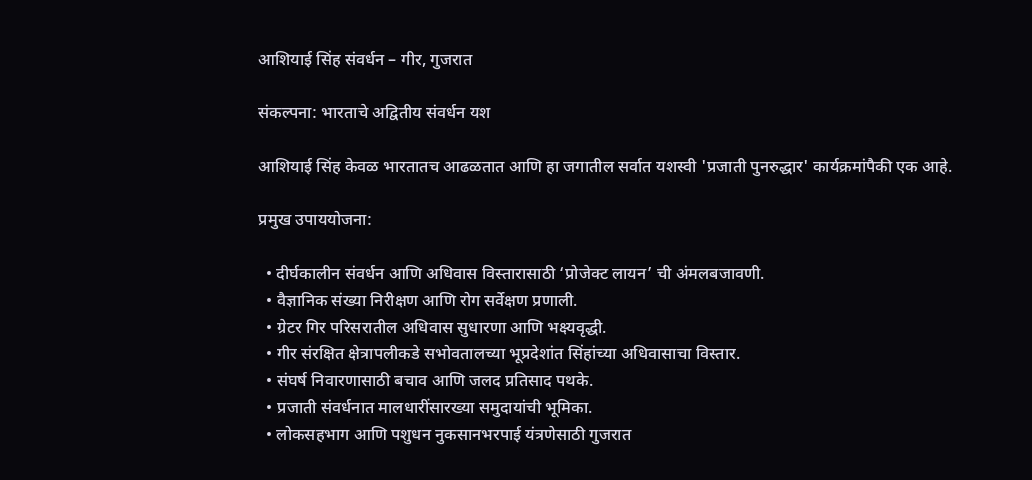आशियाई सिंह संवर्धन – गीर, गुजरात

संकल्पना: भारताचे अद्वितीय संवर्धन यश

आशियाई सिंह केवळ भारतातच आढळतात आणि हा जगातील सर्वात यशस्वी 'प्रजाती पुनरुद्धार' कार्यक्रमांपैकी एक आहे.

प्रमुख उपाययोजना:

  • दीर्घकालीन संवर्धन आणि अधिवास विस्तारासाठी ‘प्रोजेक्ट लायन’ ची अंमलबजावणी.
  • वैज्ञानिक संख्या निरीक्षण आणि रोग सर्वेक्षण प्रणाली.
  • ग्रेटर गिर परिसरातील अधिवास सुधारणा आणि भक्ष्यवृद्धी.
  • गीर संरक्षित क्षेत्रापलीकडे सभोवतालच्या भूप्रदेशांत सिंहांच्या अधिवासाचा विस्तार.
  • संघर्ष निवारणासाठी बचाव आणि जलद प्रतिसाद पथके.
  • प्रजाती संवर्धनात मालधारींसारख्या समुदायांची भूमिका.
  • लोकसहभाग आणि पशुधन नुकसानभरपाई यंत्रणेसाठी गुजरात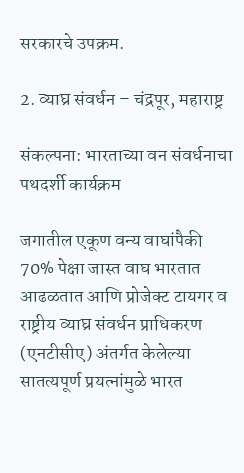सरकारचे उपक्रम.

2. व्याघ्र संवर्धन – चंद्रपूर, महाराष्ट्र

संकल्पना: भारताच्या वन संवर्धनाचा पथदर्शी कार्यक्रम

जगातील एकूण वन्य वाघांपैकी 70% पेक्षा जास्त वाघ भारतात आढळतात आणि प्रोजेक्ट टायगर व राष्ट्रीय व्याघ्र संवर्धन प्राधिकरण (एनटीसीए) अंतर्गत केलेल्या सातत्यपूर्ण प्रयत्नांमुळे भारत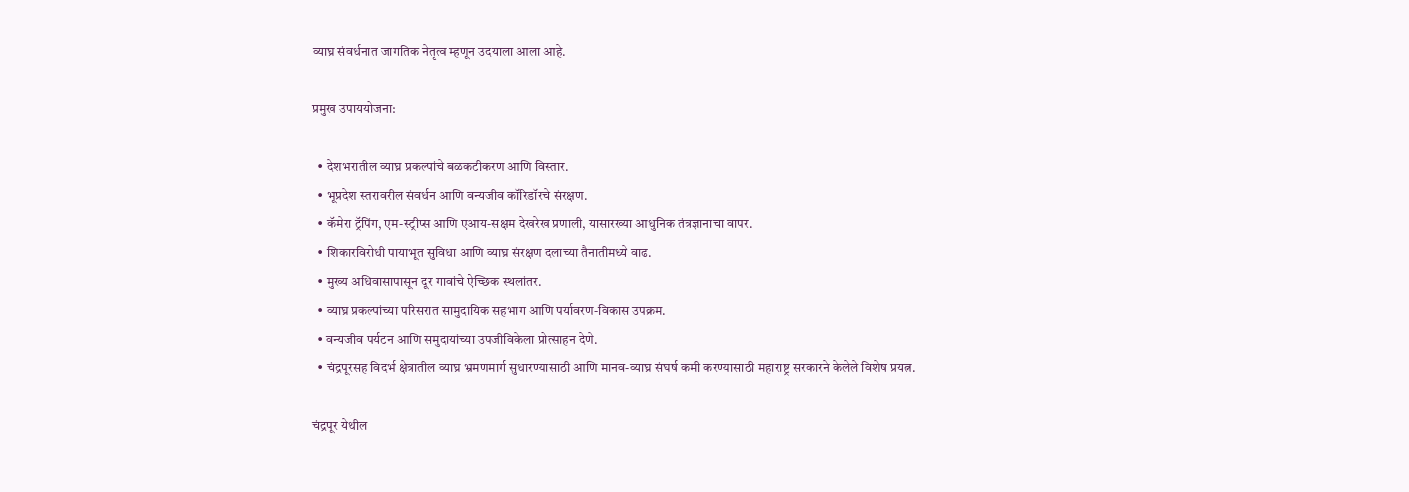व्याघ्र संवर्धनात जागतिक नेतृत्व म्हणून उदयाला आला आहे.

प्रमुख उपाययोजना:

  • देशभरातील व्याघ्र प्रकल्पांचे बळकटीकरण आणि विस्तार.
  • भूप्रदेश स्तरावरील संवर्धन आणि वन्यजीव कॉरिडॉरचे संरक्षण.
  • कॅमेरा ट्रॅपिंग, एम-स्ट्रीप्स आणि एआय-सक्षम देखरेख प्रणाली, यासारख्या आधुनिक तंत्रज्ञानाचा वापर.
  • शिकारविरोधी पायाभूत सुविधा आणि व्याघ्र संरक्षण दलाच्या तैनातीमध्ये वाढ.
  • मुख्य अधिवासापासून दूर गावांचे ऐच्छिक स्थलांतर.
  • व्याघ्र प्रकल्पांच्या परिसरात सामुदायिक सहभाग आणि पर्यावरण-विकास उपक्रम.
  • वन्यजीव पर्यटन आणि समुदायांच्या उपजीविकेला प्रोत्साहन देणे.
  • चंद्रपूरसह विदर्भ क्षेत्रातील व्याघ्र भ्रमणमार्ग सुधारण्यासाठी आणि मानव-व्याघ्र संघर्ष कमी करण्यासाठी महाराष्ट्र सरकारने केलेले विशेष प्रयत्न.

चंद्रपूर येथील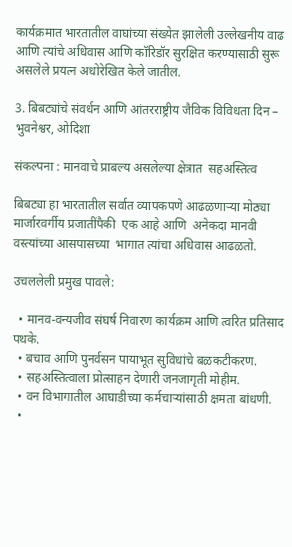कार्यक्रमात भारतातील वाघांच्या संख्येत झालेली उल्लेखनीय वाढ आणि त्यांचे अधिवास आणि कॉरिडॉर सुरक्षित करण्यासाठी सुरू असलेले प्रयत्न अधोरेखित केले जातील.

3. बिबट्यांचे संवर्धन आणि आंतरराष्ट्रीय जैविक विविधता दिन – भुवनेश्वर, ओदिशा

संकल्पना : मानवाचे प्राबल्य असलेल्या क्षेत्रात  सहअस्तित्व

बिबट्या हा भारतातील सर्वात व्यापकपणे आढळणाऱ्या मोठ्या मार्जारवर्गीय प्रजातींपैकी  एक आहे आणि  अनेकदा मानवी वस्त्यांच्या आसपासच्या  भागात त्यांचा अधिवास आढळतो.

उचललेली प्रमुख पावले:

  • मानव-वन्यजीव संघर्ष निवारण कार्यक्रम आणि त्वरित प्रतिसाद पथके.
  • बचाव आणि पुनर्वसन पायाभूत सुविधांचे बळकटीकरण.
  • सहअस्तित्वाला प्रोत्साहन देणारी जनजागृती मोहीम.
  • वन विभागातील आघाडीच्या कर्मचाऱ्यांसाठी क्षमता बांधणी.
  •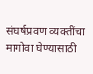संघर्षप्रवण व्यक्तींचा मागोवा घेण्यासाठी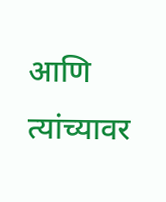आणि त्यांच्यावर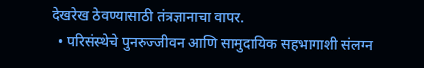देखरेख ठेवण्यासाठी तंत्रज्ञानाचा वापर.
  • परिसंस्थेचे पुनरुज्जीवन आणि सामुदायिक सहभागाशी संलग्न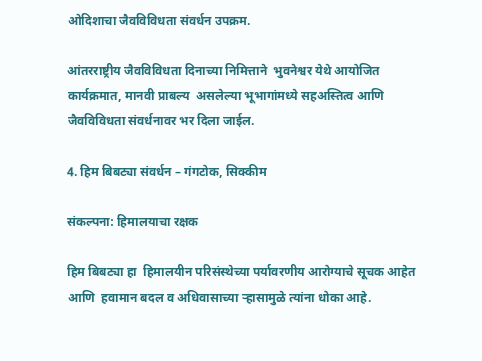ओदिशाचा जैवविविधता संवर्धन उपक्रम.

आंतरराष्ट्रीय जैवविविधता दिनाच्या निमित्ताने  भुवनेश्वर येथे आयोजित कार्यक्रमात, मानवी प्राबल्य  असलेल्या भूभागांमध्ये सहअस्तित्व आणि जैवविविधता संवर्धनावर भर दिला जाईल.

4. हिम बिबट्या संवर्धन – गंगटोक, सिक्कीम

संकल्पना: हिमालयाचा रक्षक

हिम बिबट्या हा  हिमालयीन परिसंस्थेच्या पर्यावरणीय आरोग्याचे सूचक आहेत आणि  हवामान बदल व अधिवासाच्या ऱ्हासामुळे त्यांना धोका आहे.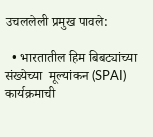उचललेली प्रमुख पावले:

  • भारतातील हिम बिबट्यांच्या संख्येच्या  मूल्यांकन (SPAI) कार्यक्रमाची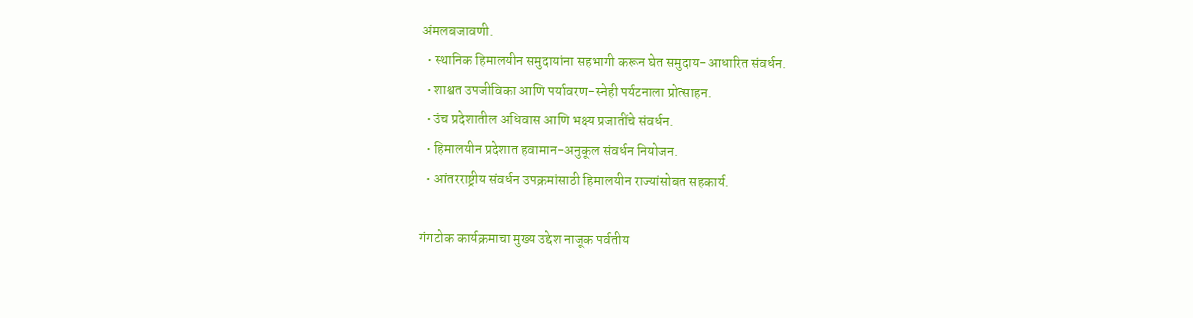अंमलबजावणी.
  • स्थानिक हिमालयीन समुदायांना सहभागी करून घेत समुदाय-आधारित संवर्धन.
  • शाश्वत उपजीविका आणि पर्यावरण-स्नेही पर्यटनाला प्रोत्साहन.
  • उंच प्रदेशातील अधिवास आणि भक्ष्य प्रजातींचे संवर्धन.
  • हिमालयीन प्रदेशात हवामान-अनुकूल संवर्धन नियोजन.
  • आंतरराष्ट्रीय संवर्धन उपक्रमांसाठी हिमालयीन राज्यांसोबत सहकार्य.

गंगटोक कार्यक्रमाचा मुख्य उद्देश नाजूक पर्वतीय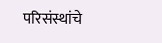परिसंस्थांचे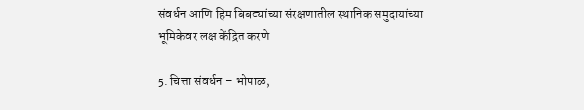संवर्धन आणि हिम बिबट्यांच्या संरक्षणातील स्थानिक समुदायांच्या भूमिकेवर लक्ष केंद्रित करणे

5. चित्ता संवर्धन – भोपाळ,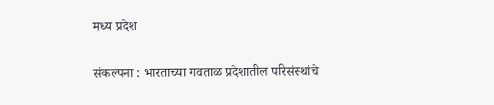मध्य प्रदेश

संकल्पना : भारताच्या गवताळ प्रदेशातील परिसंस्थांचे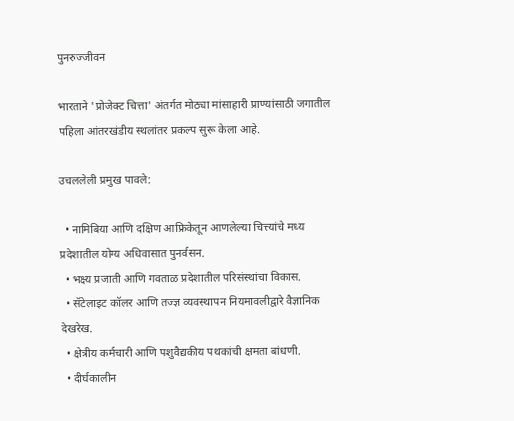पुनरुज्जीवन

भारताने 'प्रोजेक्ट चित्ता' अंतर्गत मोठ्या मांसाहारी प्राण्यांसाठी जगातील पहिला आंतरखंडीय स्थलांतर प्रकल्प सुरू केला आहे.

उचललेली प्रमुख पावले:

  • नामिबिया आणि दक्षिण आफ्रिकेतून आणलेल्या चित्त्यांचे मध्य प्रदेशातील योग्य अधिवासात पुनर्वसन.
  • भक्ष्य प्रजाती आणि गवताळ प्रदेशातील परिसंस्थांचा विकास.
  • सॅटेलाइट कॉलर आणि तज्ज्ञ व्यवस्थापन नियमावलीद्वारे वैज्ञानिक देखरेख.
  • क्षेत्रीय कर्मचारी आणि पशुवैद्यकीय पथकांची क्षमता बांधणी.
  • दीर्घकालीन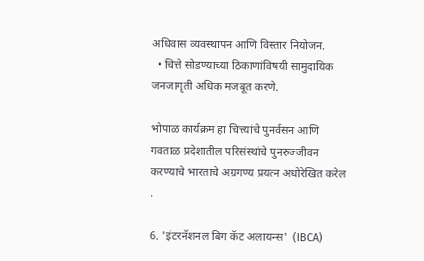अधिवास व्यवस्थापन आणि विस्तार नियोजन.
  • चित्ते सोडण्याच्या ठिकाणांविषयी सामुदायिक जनजागृती अधिक मजबूत करणे.

भोपाळ कार्यक्रम हा चित्त्यांचे पुनर्वसन आणि गवताळ प्रदेशातील परिसंस्थांचे पुनरुज्जीवन करण्याचे भारताचे अग्रगण्य प्रयत्न अधोरेखित करेल .

6. 'इंटरनॅशनल बिग कॅट अलायन्स'  (IBCA)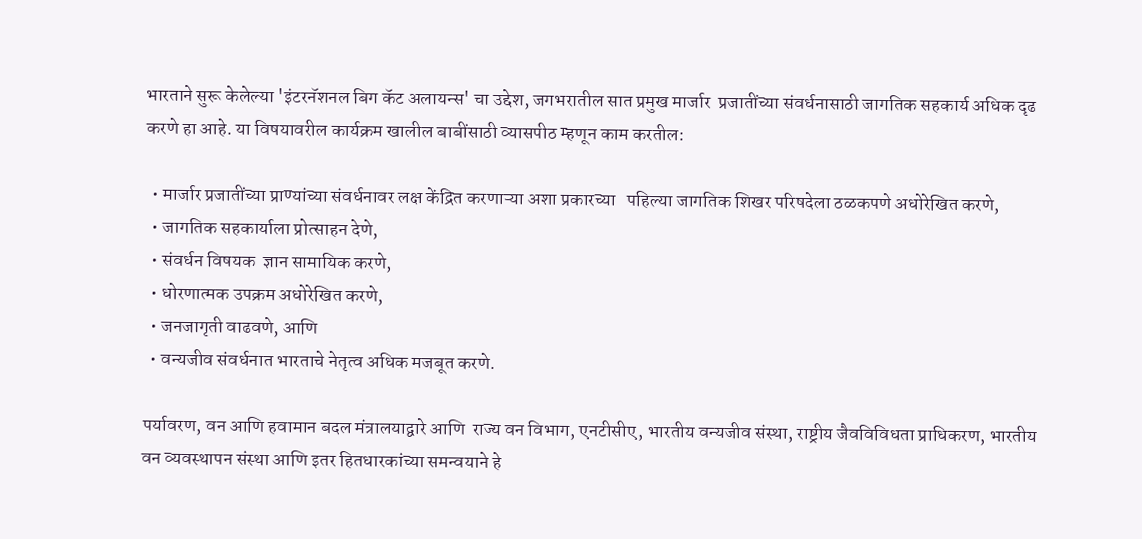भारताने सुरू केलेल्या 'इंटरनॅशनल बिग कॅट अलायन्स' चा उद्देश, जगभरातील सात प्रमुख मार्जार  प्रजातींच्या संवर्धनासाठी जागतिक सहकार्य अधिक दृढ करणे हा आहे. या विषयावरील कार्यक्रम खालील बाबींसाठी व्यासपीठ म्हणून काम करतील:

  • मार्जार प्रजातींच्या प्राण्यांच्या संवर्धनावर लक्ष केंद्रित करणाऱ्या अशा प्रकारच्या   पहिल्या जागतिक शिखर परिषदेला ठळकपणे अधोरेखित करणे,
  • जागतिक सहकार्याला प्रोत्साहन देणे,
  • संवर्धन विषयक  ज्ञान सामायिक करणे,
  • धोरणात्मक उपक्रम अधोरेखित करणे,
  • जनजागृती वाढवणे, आणि
  • वन्यजीव संवर्धनात भारताचे नेतृत्व अधिक मजबूत करणे.

पर्यावरण, वन आणि हवामान बदल मंत्रालयाद्वारे आणि  राज्य वन विभाग, एनटीसीए, भारतीय वन्यजीव संस्था, राष्ट्रीय जैवविविधता प्राधिकरण, भारतीय वन व्यवस्थापन संस्था आणि इतर हितधारकांच्या समन्वयाने हे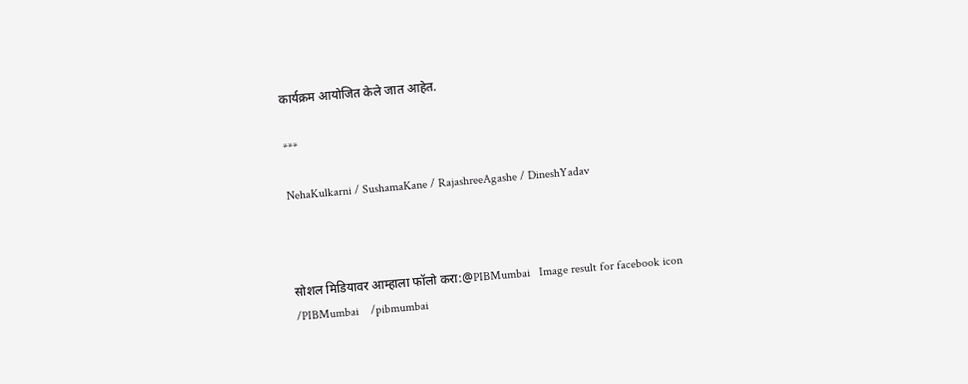कार्यक्रम आयोजित केले जात आहेत.

***

NehaKulkarni / SushamaKane / RajashreeAgashe / DineshYadav



सोशल मिडियावर आम्हाला फॉलो करा:@PIBMumbai   Image result for facebook icon /PIBMumbai    /pibmumbai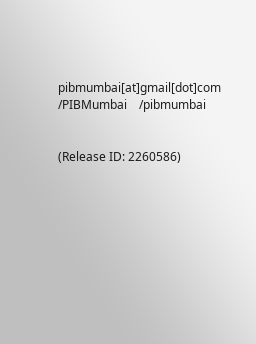pibmumbai[at]gmail[dot]com  /PIBMumbai    /pibmumbai


(Release ID: 2260586)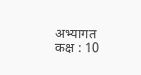अभ्यागत कक्ष : 10